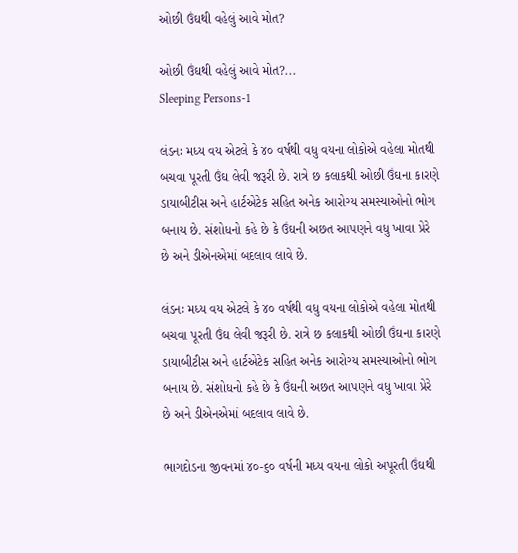ઓછી ઉંઘથી વહેલું આવે મોત?

ઓછી ઉંઘથી વહેલું આવે મોત?...
Sleeping Persons-1

લંડનઃ મધ્ય વય એટલે કે ૪૦ વર્ષથી વધુ વયના લોકોએ વહેલા મોતથી બચવા પૂરતી ઉંઘ લેવી જરૂરી છે. રાત્રે છ કલાકથી ઓછી ઉંઘના કારણે ડાયાબીટીસ અને હાર્ટએટેક સહિત અનેક આરોગ્ય સમસ્યાઓનો ભોગ બનાય છે. સંશોધનો કહે છે કે ઉંઘની અછત આપણને વધુ ખાવા પ્રેરે છે અને ડીએનએમાં બદલાવ લાવે છે.

લંડનઃ મધ્ય વય એટલે કે ૪૦ વર્ષથી વધુ વયના લોકોએ વહેલા મોતથી બચવા પૂરતી ઉંઘ લેવી જરૂરી છે. રાત્રે છ કલાકથી ઓછી ઉંઘના કારણે ડાયાબીટીસ અને હાર્ટએટેક સહિત અનેક આરોગ્ય સમસ્યાઓનો ભોગ બનાય છે. સંશોધનો કહે છે કે ઉંઘની અછત આપણને વધુ ખાવા પ્રેરે છે અને ડીએનએમાં બદલાવ લાવે છે.

ભાગદોડના જીવનમાં ૪૦-૬૦ વર્ષની મધ્ય વયના લોકો અપૂરતી ઉંઘથી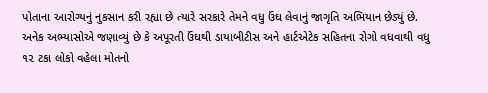પોતાના આરોગ્યનું નુકસાન કરી રહ્યા છે ત્યારે સરકારે તેમને વધુ ઉંઘ લેવાનું જાગૃતિ અભિયાન છેડ્યું છે. અનેક અભ્યાસોએ જણાવ્યું છે કે અપૂરતી ઉંઘથી ડાયાબીટીસ અને હાર્ટએટેક સહિતના રોગો વધવાથી વધુ ૧૨ ટકા લોકો વહેલા મોતનો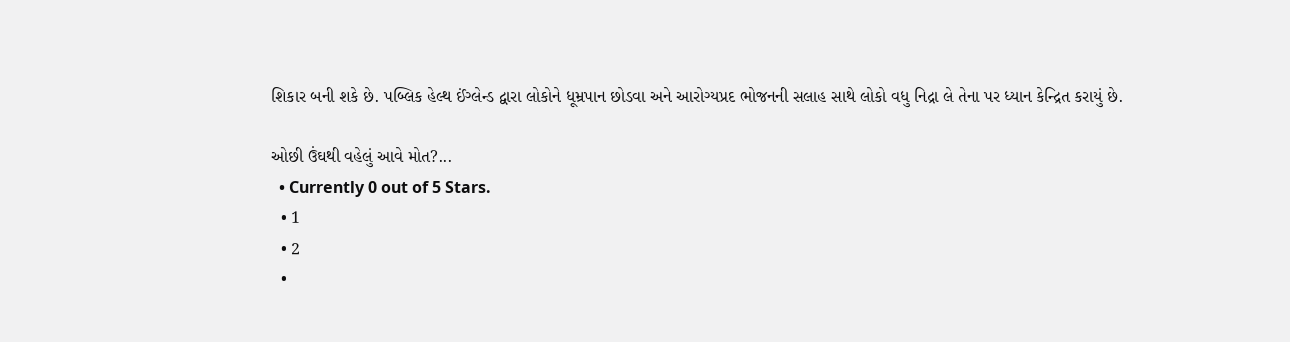શિકાર બની શકે છે. પબ્લિક હેલ્થ ઈંગ્લેન્ડ દ્વારા લોકોને ધૂમ્રપાન છોડવા અને આરોગ્યપ્રદ ભોજનની સલાહ સાથે લોકો વધુ નિદ્રા લે તેના પર ધ્યાન કેન્દ્રિત કરાયું છે.

ઓછી ઉંઘથી વહેલું આવે મોત?...
  • Currently 0 out of 5 Stars.
  • 1
  • 2
  •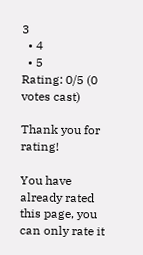3
  • 4
  • 5
Rating: 0/5 (0 votes cast)

Thank you for rating!

You have already rated this page, you can only rate it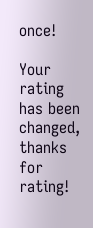once!

Your rating has been changed, thanks for rating!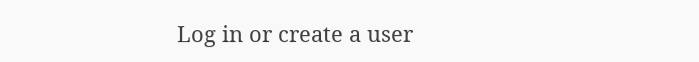Log in or create a user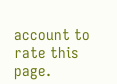account to rate this page.